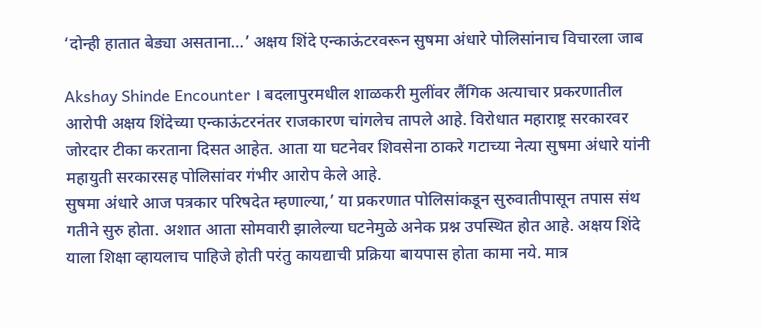‘दोन्ही हातात बेड्या असताना…’ अक्षय शिंदे एन्काऊंटरवरून सुषमा अंधारे पोलिसांनाच विचारला जाब

Akshay Shinde Encounter । बदलापुरमधील शाळकरी मुलींवर लैंगिक अत्याचार प्रकरणातील आरोपी अक्षय शिंदेच्या एन्काऊंटरनंतर राजकारण चांगलेच तापले आहे. विरोधात महाराष्ट्र सरकारवर जोरदार टीका करताना दिसत आहेत. आता या घटनेवर शिवसेना ठाकरे गटाच्या नेत्या सुषमा अंधारे यांनी महायुती सरकारसह पोलिसांवर गंभीर आरोप केले आहे.
सुषमा अंधारे आज पत्रकार परिषदेत म्हणाल्या,’ या प्रकरणात पोलिसांकडून सुरुवातीपासून तपास संथ गतीने सुरु होता. अशात आता सोमवारी झालेल्या घटनेमुळे अनेक प्रश्न उपस्थित होत आहे. अक्षय शिंदे याला शिक्षा व्हायलाच पाहिजे होती परंतु कायद्याची प्रक्रिया बायपास होता कामा नये. मात्र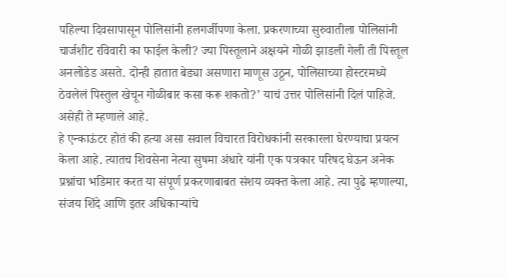पहिल्या दिवसापासून पोलिसांनी हलगर्जीपणा केला. प्रकरणाच्या सुरुवातीला पोलिसांनी चार्जशीट रविवारी का फाईल केली? ज्या पिस्तूलाने अक्षयने गोळी झाडली गेली ती पिस्तूल अनलोडेड असते. दोन्ही हातात बेड्या असणारा माणूस उठून, पोलिसाच्या होस्टरमध्ये ठेवलेलं पिस्तुल खेचून गोळीबार कसा करू शकतो?’ याचं उत्तर पोलिसांनी दिलं पाहिजे. असेही ते म्हणाले आहे.
हे एन्काऊंटर होतं की हत्या असा सवाल विचारत विरोधकांनी सरकारला घेरण्याचा प्रयत्न केला आहे. त्यातच शिवसेना नेत्या सुषमा अंधारे यांनी एक पत्रकार परिषद घेऊन अनेक प्रश्नांचा भडिमार करत या संपूर्ण प्रकरणाबाबत संशय व्यक्त केला आहे. त्या पुढे म्हणाल्या, संजय शिंदे आणि इतर अधिकाऱ्यांचे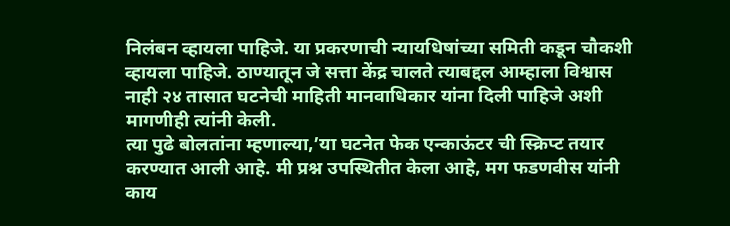निलंबन व्हायला पाहिजे. या प्रकरणाची न्यायधिषांच्या समिती कडून चौकशी व्हायला पाहिजे. ठाण्यातून जे सत्ता केंद्र चालते त्याबद्दल आम्हाला विश्वास नाही २४ तासात घटनेची माहिती मानवाधिकार यांना दिली पाहिजे अशी मागणीही त्यांनी केली.
त्या पुढे बोलतांना म्हणाल्या,’या घटनेत फेक एन्काऊंटर ची स्क्रिप्ट तयार करण्यात आली आहे. मी प्रश्न उपस्थितीत केला आहे, मग फडणवीस यांनी काय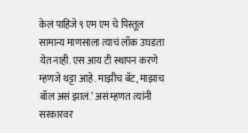केलं पाहिजे ९ एम एम चे पिस्तूल सामान्य माणसाला त्याचं लॉक उघडता येत नाही. एस आय टी स्थापन करणे म्हणजे थट्टा आहे. माझीच बॅट, माझाच बॉल असं झालं.’ असं म्हणत त्यांनी सरकारवर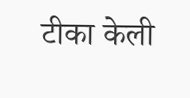टीका केली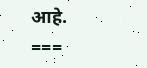आहे.
===